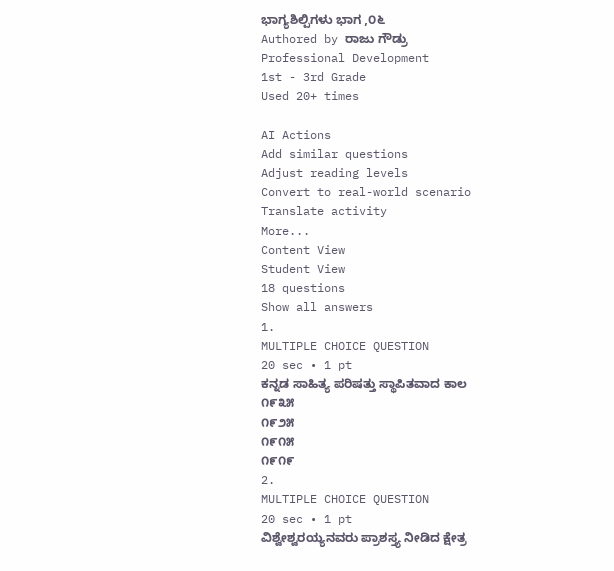ಭಾಗ್ಯಶಿಲ್ಪಿಗಳು ಭಾಗ ,೦೬
Authored by ರಾಜು ಗೌಡ್ರು
Professional Development
1st - 3rd Grade
Used 20+ times

AI Actions
Add similar questions
Adjust reading levels
Convert to real-world scenario
Translate activity
More...
Content View
Student View
18 questions
Show all answers
1.
MULTIPLE CHOICE QUESTION
20 sec • 1 pt
ಕನ್ನಡ ಸಾಹಿತ್ಯ ಪರಿಷತ್ತು ಸ್ಥಾಪಿತವಾದ ಕಾಲ
೧೯೩೫
೧೯೨೫
೧೯೧೫
೧೯೧೯
2.
MULTIPLE CHOICE QUESTION
20 sec • 1 pt
ವಿಶ್ವೇಶ್ವರಯ್ಯನವರು ಪ್ರಾಶಸ್ತ್ಯ ನೀಡಿದ ಕ್ಷೇತ್ರ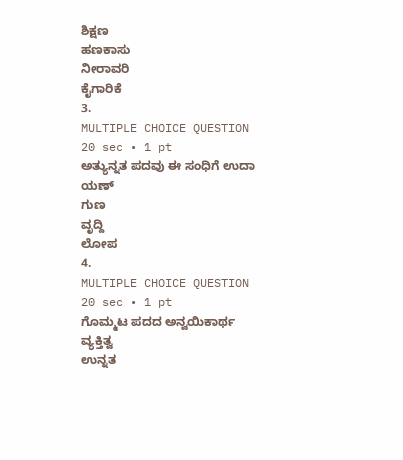ಶಿಕ್ಷಣ
ಹಣಕಾಸು
ನೀರಾವರಿ
ಕೈಗಾರಿಕೆ
3.
MULTIPLE CHOICE QUESTION
20 sec • 1 pt
ಅತ್ಯುನ್ನತ ಪದವು ಈ ಸಂಧಿಗೆ ಉದಾ
ಯಣ್
ಗುಣ
ವೃದ್ದಿ
ಲೋಪ
4.
MULTIPLE CHOICE QUESTION
20 sec • 1 pt
ಗೊಮ್ಮಟ ಪದದ ಅನ್ವಯಿಕಾರ್ಥ
ವ್ಯಕ್ತಿತ್ವ
ಉನ್ನತ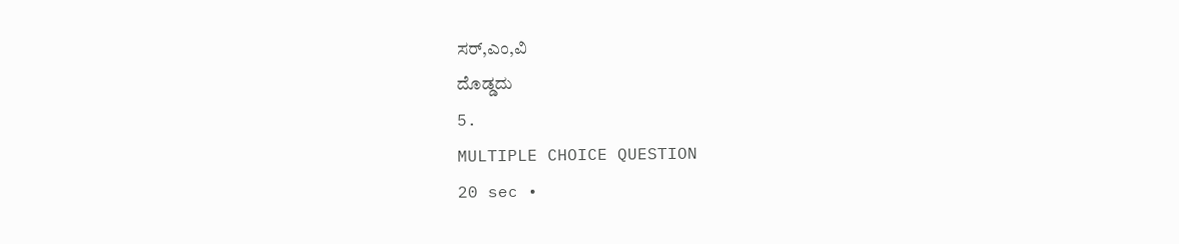ಸರ್,ಎಂ,ವಿ
ದೊಡ್ಡದು
5.
MULTIPLE CHOICE QUESTION
20 sec •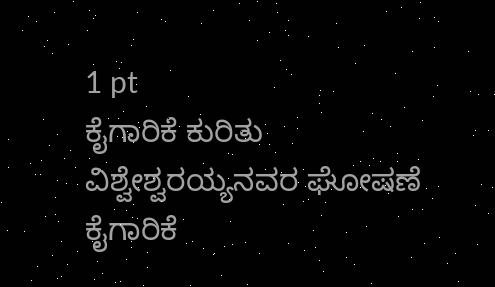1 pt
ಕೈಗಾರಿಕೆ ಕುರಿತು ವಿಶ್ವೇಶ್ವರಯ್ಯನವರ ಘೋಷಣೆ
ಕೈಗಾರಿಕೆ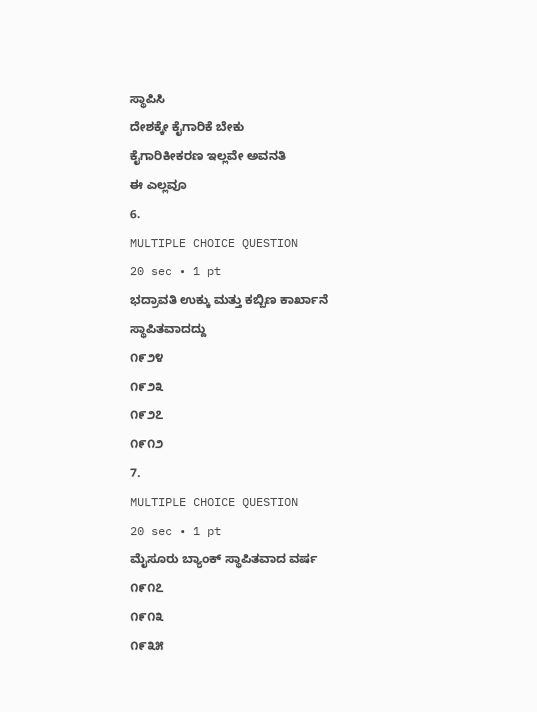ಸ್ಥಾಪಿಸಿ
ದೇಶಕ್ಕೇ ಕೈಗಾರಿಕೆ ಬೇಕು
ಕೈಗಾರಿಕೀಕರಣ ಇಲ್ಲವೇ ಅವನತಿ
ಈ ಎಲ್ಲವೂ
6.
MULTIPLE CHOICE QUESTION
20 sec • 1 pt
ಭದ್ರಾವತಿ ಉಕ್ಕು ಮತ್ತು ಕಬ್ಬಿಣ ಕಾರ್ಖಾನೆ ಸ್ಥಾಪಿತವಾದದ್ದು
೧೯೨೪
೧೯೨೩
೧೯೨೭
೧೯೧೨
7.
MULTIPLE CHOICE QUESTION
20 sec • 1 pt
ಮೈಸೂರು ಬ್ಯಾಂಕ್ ಸ್ಥಾಪಿತವಾದ ವರ್ಷ
೧೯೧೭
೧೯೧೩
೧೯೩೫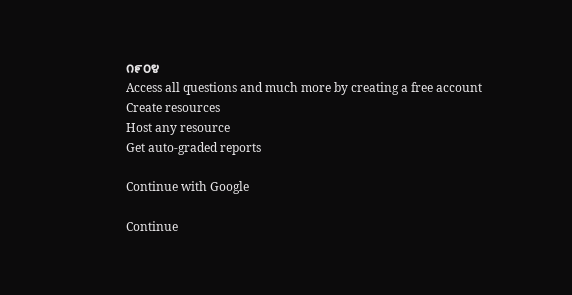೧೯೦೪
Access all questions and much more by creating a free account
Create resources
Host any resource
Get auto-graded reports

Continue with Google

Continue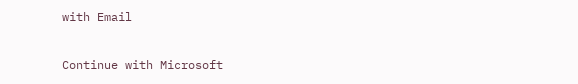with Email

Continue with Microsoft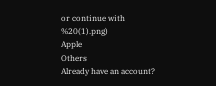or continue with
%20(1).png)
Apple
Others
Already have an account?